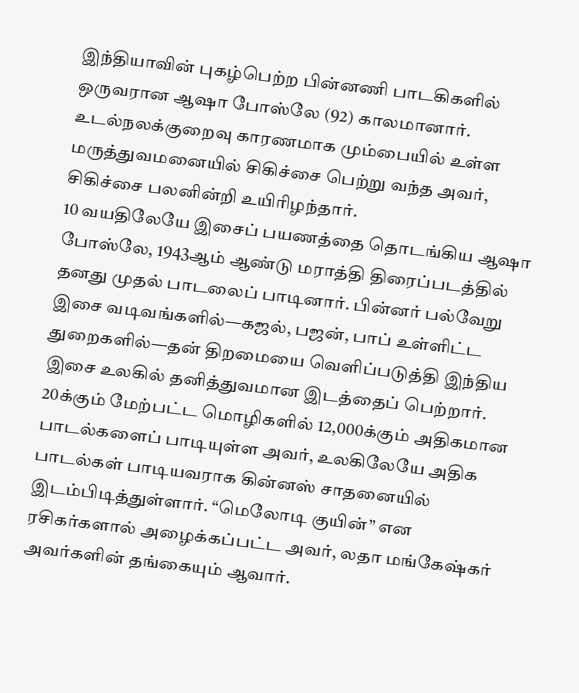இந்தியாவின் புகழ்பெற்ற பின்னணி பாடகிகளில் ஒருவரான ஆஷா போஸ்லே (92) காலமானார். உடல்நலக்குறைவு காரணமாக மும்பையில் உள்ள மருத்துவமனையில் சிகிச்சை பெற்று வந்த அவர், சிகிச்சை பலனின்றி உயிரிழந்தார்.
10 வயதிலேயே இசைப் பயணத்தை தொடங்கிய ஆஷா போஸ்லே, 1943ஆம் ஆண்டு மராத்தி திரைப்படத்தில் தனது முதல் பாடலைப் பாடினார். பின்னர் பல்வேறு இசை வடிவங்களில்—கஜல், பஜன், பாப் உள்ளிட்ட துறைகளில்—தன் திறமையை வெளிப்படுத்தி இந்திய இசை உலகில் தனித்துவமான இடத்தைப் பெற்றார்.
20க்கும் மேற்பட்ட மொழிகளில் 12,000க்கும் அதிகமான பாடல்களைப் பாடியுள்ள அவர், உலகிலேயே அதிக பாடல்கள் பாடியவராக கின்னஸ் சாதனையில் இடம்பிடித்துள்ளார். “மெலோடி குயின்” என ரசிகர்களால் அழைக்கப்பட்ட அவர், லதா மங்கேஷ்கர் அவர்களின் தங்கையும் ஆவார்.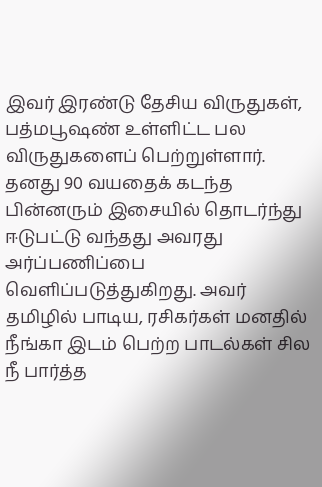இவர் இரண்டு தேசிய விருதுகள், பத்மபூஷண் உள்ளிட்ட பல விருதுகளைப் பெற்றுள்ளார். தனது 90 வயதைக் கடந்த பின்னரும் இசையில் தொடர்ந்து ஈடுபட்டு வந்தது அவரது அர்ப்பணிப்பை வெளிப்படுத்துகிறது. அவர் தமிழில் பாடிய, ரசிகர்கள் மனதில் நீங்கா இடம் பெற்ற பாடல்கள் சில
நீ பார்த்த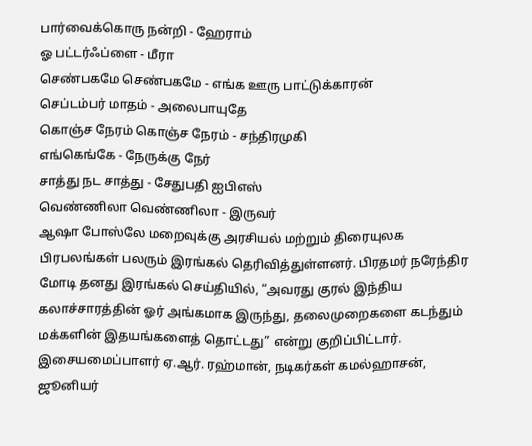பார்வைக்கொரு நன்றி - ஹேராம்
ஓ பட்டர்ஃப்ளை - மீரா
செண்பகமே செண்பகமே - எங்க ஊரு பாட்டுக்காரன்
செப்டம்பர் மாதம் - அலைபாயுதே
கொஞ்ச நேரம் கொஞ்ச நேரம் - சந்திரமுகி
எங்கெங்கே - நேருக்கு நேர்
சாத்து நட சாத்து - சேதுபதி ஐபிஎஸ்
வெண்ணிலா வெண்ணிலா - இருவர்
ஆஷா போஸ்லே மறைவுக்கு அரசியல் மற்றும் திரையுலக பிரபலங்கள் பலரும் இரங்கல் தெரிவித்துள்ளனர். பிரதமர் நரேந்திர மோடி தனது இரங்கல் செய்தியில், “அவரது குரல் இந்திய கலாச்சாரத்தின் ஓர் அங்கமாக இருந்து, தலைமுறைகளை கடந்தும் மக்களின் இதயங்களைத் தொட்டது” என்று குறிப்பிட்டார்.
இசையமைப்பாளர் ஏ.ஆர். ரஹ்மான், நடிகர்கள் கமல்ஹாசன், ஜூனியர்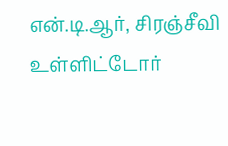என்.டி.ஆர், சிரஞ்சீவி உள்ளிட்டோர்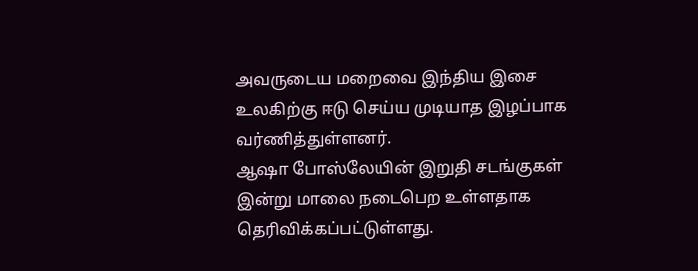அவருடைய மறைவை இந்திய இசை உலகிற்கு ஈடு செய்ய முடியாத இழப்பாக வர்ணித்துள்ளனர்.
ஆஷா போஸ்லேயின் இறுதி சடங்குகள் இன்று மாலை நடைபெற உள்ளதாக தெரிவிக்கப்பட்டுள்ளது.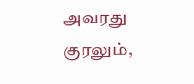அவரது குரலும்,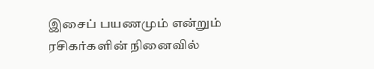இசைப் பயணமும் என்றும் ரசிகர்களின் நினைவில்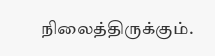நிலைத்திருக்கும்.